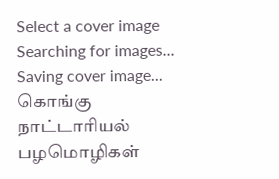Select a cover image
Searching for images...
Saving cover image...
கொங்கு நாட்டாரியல் பழமொழிகள்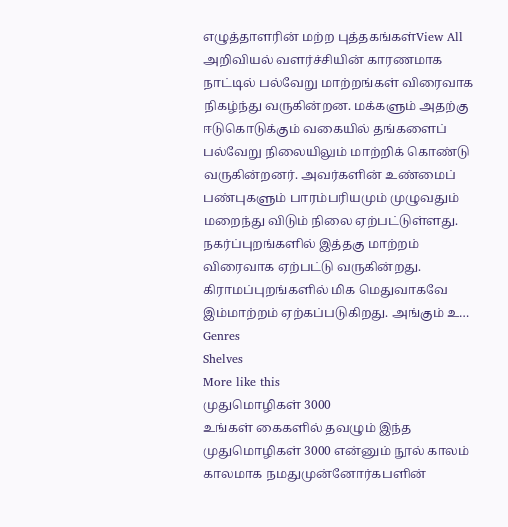எழுத்தாளரின் மற்ற புத்தகங்கள்View All
அறிவியல் வளர்ச்சியின் காரணமாக நாட்டில் பல்வேறு மாற்றங்கள் விரைவாக நிகழ்ந்து வருகின்றன. மக்களும் அதற்கு ஈடுகொடுக்கும் வகையில் தங்களைப் பல்வேறு நிலையிலும் மாற்றிக் கொண்டு வருகின்றனர். அவர்களின் உண்மைப் பண்புகளும் பாரம்பரியமும் முழுவதும் மறைந்து விடும் நிலை ஏற்பட்டுள்ளது. நகர்ப்புறங்களில் இத்தகு மாற்றம் விரைவாக ஏற்பட்டு வருகின்றது. கிராமப்புறங்களில் மிக மெதுவாகவே இம்மாற்றம் ஏற்கப்படுகிறது. அங்கும் உ…
Genres
Shelves
More like this
முதுமொழிகள் 3000
உங்கள் கைகளில் தவழும் இந்த முதுமொழிகள் 3000 என்னும் நூல் காலம் காலமாக நமதுமுன்னோர்கபளின்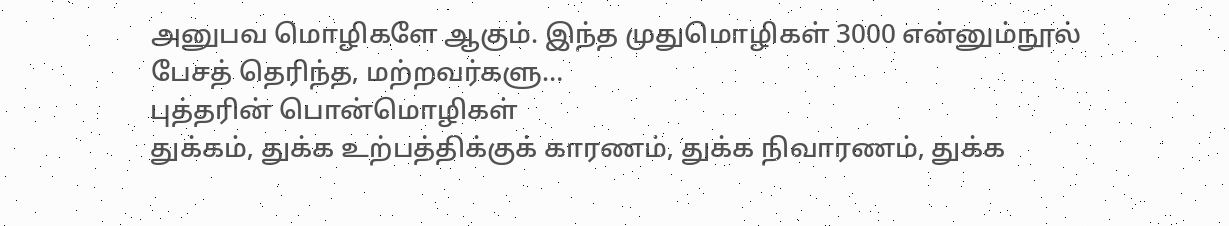அனுபவ மொழிகளே ஆகும். இந்த முதுமொழிகள் 3000 என்னும்நூல் பேசத் தெரிந்த, மற்றவர்களு…
புத்தரின் பொன்மொழிகள்
துக்கம், துக்க உற்பத்திக்குக் காரணம், துக்க நிவாரணம், துக்க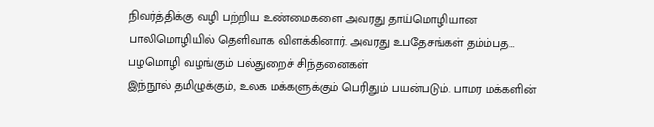நிவர்த்திக்கு வழி பற்றிய உண்மைகளை அவரது தாய்மொழியான பாலிமொழியில் தெளிவாக விளக்கினார். அவரது உபதேசங்கள் தம்ம்பத…
பழமொழி வழங்கும் பல்துறைச் சிந்தனைகள்
இந்நூல் தமிழுக்கும், உலக மக்களுக்கும் பெரிதும் பயன்படும். பாமர மக்களின்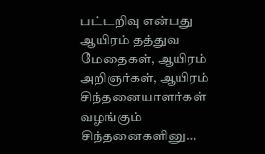பட்டறிவு என்பது ஆயிரம் தத்துவ மேதைகள், ஆயிரம் அறிஞர்கள், ஆயிரம் சிந்தனையாளர்கள் வழங்கும் சிந்தனைகளினு…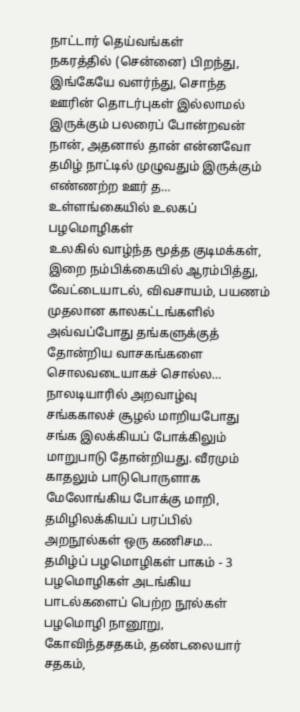நாட்டார் தெய்வங்கள்
நகரத்தில் (சென்னை) பிறந்து, இங்கேயே வளர்ந்து, சொந்த ஊரின் தொடர்புகள் இல்லாமல் இருக்கும் பலரைப் போன்றவன் நான், அதனால் தான் என்னவோ தமிழ் நாட்டில் முழுவதும் இருக்கும் எண்ணற்ற ஊர் த…
உள்ளங்கையில் உலகப் பழமொழிகள்
உலகில் வாழ்ந்த மூத்த குடிமக்கள், இறை நம்பிக்கையில் ஆரம்பித்து, வேட்டையாடல், விவசாயம், பயணம் முதலான காலகட்டங்களில் அவ்வப்போது தங்களுக்குத் தோன்றிய வாசகங்களை சொலவடையாகச் சொல்ல…
நாலடியாரில் அறவாழ்வு
சங்ககாலச் சூழல் மாறியபோது சங்க இலக்கியப் போக்கிலும் மாறுபாடு தோன்றியது. வீரமும் காதலும் பாடுபொருளாக மேலோங்கிய போக்கு மாறி, தமிழிலக்கியப் பரப்பில் அறநூல்கள் ஒரு கணிசம…
தமிழ்ப் பழமொழிகள் பாகம் - 3
பழமொழிகள் அடங்கிய பாடல்களைப் பெற்ற நூல்கள் பழமொழி நானூறு, கோவிந்தசதகம், தண்டலையார் சதகம்,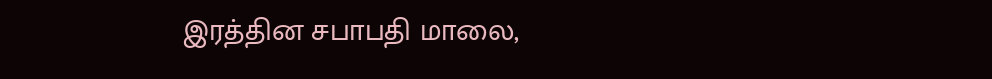இரத்தின சபாபதி மாலை,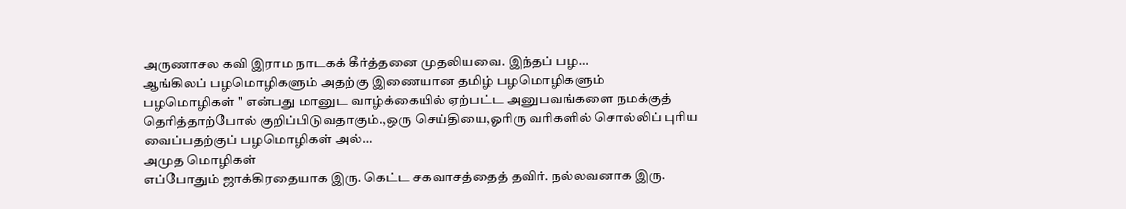அருணாசல கவி இராம நாடகக் கீர்த்தனை முதலியவை. இந்தப் பழ…
ஆங்கிலப் பழமொழிகளும் அதற்கு இணையான தமிழ் பழமொழிகளும்
பழமொழிகள் '' என்பது மானுட வாழ்க்கையில் ஏற்பட்ட அனுபவங்களை நமக்குத் தெரித்தாற்போல் குறிப்பிடுவதாகும்.,ஒரு செய்தியை,ஓரிரு வரிகளில் சொல்லிப் புரிய வைப்பதற்குப் பழமொழிகள் அல்…
அமுத மொழிகள்
எப்போதும் ஜாக்கிரதையாக இரு. கெட்ட சகவாசத்தைத் தவிர். நல்லவனாக இரு.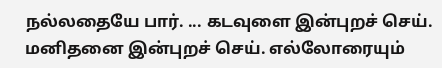நல்லதையே பார். ... கடவுளை இன்புறச் செய். மனிதனை இன்புறச் செய். எல்லோரையும்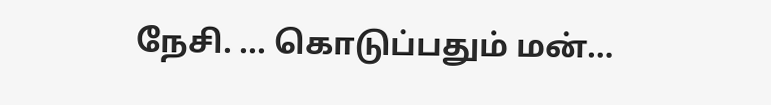நேசி. ... கொடுப்பதும் மன்…